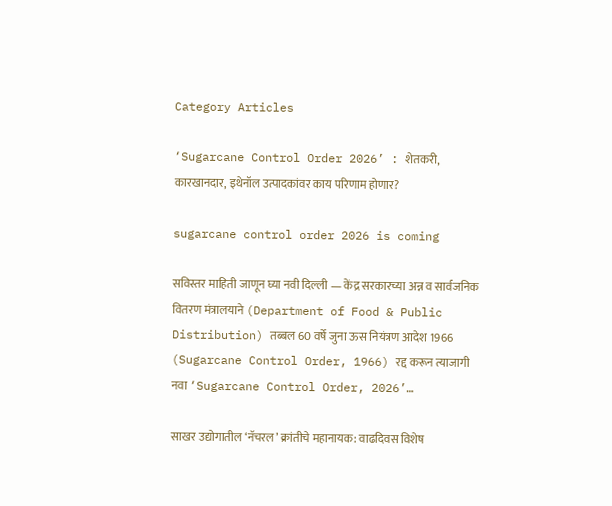Category Articles

‘Sugarcane Control Order 2026’ : शेतकरी, कारखानदार, इथेनॉल उत्पादकांवर काय परिणाम होणार?

sugarcane control order 2026 is coming

सविस्तर माहिती जाणून घ्या नवी दिल्ली — केंद्र सरकारच्या अन्न व सार्वजनिक वितरण मंत्रालयाने (Department of Food & Public Distribution) तब्बल 60 वर्षे जुना ऊस नियंत्रण आदेश 1966 (Sugarcane Control Order, 1966) रद्द करून त्याजागी नवा ‘Sugarcane Control Order, 2026’…

साखर उद्योगातील ‘नॅचरल’ क्रांतीचे महानायक: वाढदिवस विशेष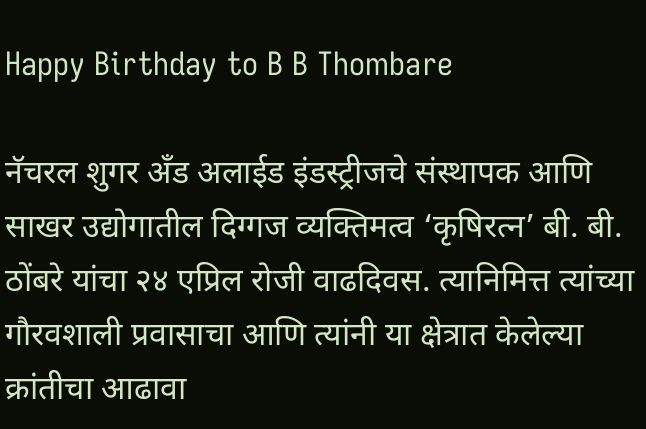Happy Birthday to B B Thombare

नॅचरल शुगर अँड अलाईड इंडस्ट्रीजचे संस्थापक आणि साखर उद्योगातील दिग्गज व्यक्तिमत्व ‘कृषिरत्न’ बी. बी. ठोंबरे यांचा २४ एप्रिल रोजी वाढदिवस. त्यानिमित्त त्यांच्या गौरवशाली प्रवासाचा आणि त्यांनी या क्षेत्रात केलेल्या क्रांतीचा आढावा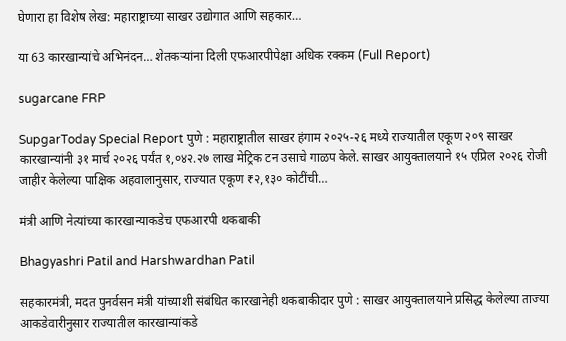घेणारा हा विशेष लेख: महाराष्ट्राच्या साखर उद्योगात आणि सहकार…

या 63 कारखान्यांचे अभिनंदन… शेतकऱ्यांना दिली एफआरपीपेक्षा अधिक रक्कम (Full Report)

sugarcane FRP

SupgarToday Special Report पुणे : महाराष्ट्रातील साखर हंगाम २०२५-२६ मध्ये राज्यातील एकूण २०९ साखर कारखान्यांनी ३१ मार्च २०२६ पर्यंत १,०४२.२७ लाख मेट्रिक टन उसाचे गाळप केले. साखर आयुक्तालयाने १५ एप्रिल २०२६ रोजी जाहीर केलेल्या पाक्षिक अहवालानुसार, राज्यात एकूण ₹२,१३० कोटींची…

मंत्री आणि नेत्यांच्या कारखान्याकडेच एफआरपी थकबाकी

Bhagyashri Patil and Harshwardhan Patil

सहकारमंत्री, मदत पुनर्वसन मंत्री यांच्याशी संबंधित कारखानेही थकबाकीदार पुणे : साखर आयुक्तालयाने प्रसिद्ध केलेल्या ताज्या आकडेवारीनुसार राज्यातील कारखान्यांकडे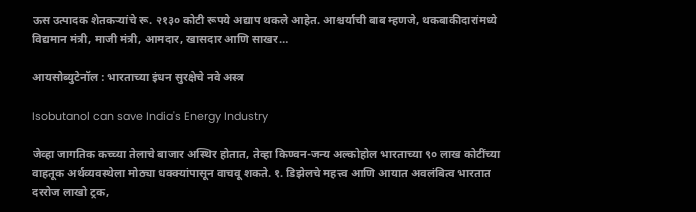ऊस उत्पादक शेतकऱ्यांचे रू. २१३० कोटी रूपये अद्याप थकले आहेत. आश्चर्याची बाब म्हणजे, थकबाकीदारांमध्ये विद्यमान मंत्री, माजी मंत्री, आमदार, खासदार आणि साखर…

आयसोब्युटेनॉल : भारताच्या इंधन सुरक्षेचे नवे अस्त्र

Isobutanol can save India's Energy Industry

जेव्हा जागतिक कच्च्या तेलाचे बाजार अस्थिर होतात, तेव्हा किण्वन-जन्य अल्कोहोल भारताच्या ९० लाख कोटींच्या वाहतूक अर्थव्यवस्थेला मोठ्या धक्क्यांपासून वाचवू शकते. १. डिझेलचे महत्त्व आणि आयात अवलंबित्व भारतात दररोज लाखो ट्रक,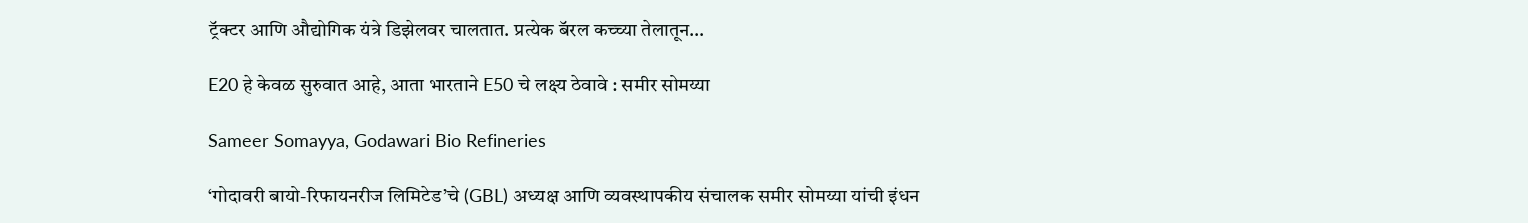ट्रॅक्टर आणि औद्योगिक यंत्रे डिझेलवर चालतात. प्रत्येक बॅरल कच्च्या तेलातून…

E20 हे केवळ सुरुवात आहे, आता भारताने E50 चे लक्ष्य ठेवावे : समीर सोमय्या

Sameer Somayya, Godawari Bio Refineries

‘गोदावरी बायो-रिफायनरीज लिमिटेड’चे (GBL) अध्यक्ष आणि व्यवस्थापकीय संचालक समीर सोमय्या यांची इंधन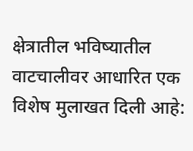क्षेत्रातील भविष्यातील वाटचालीवर आधारित एक विशेष मुलाखत दिली आहे: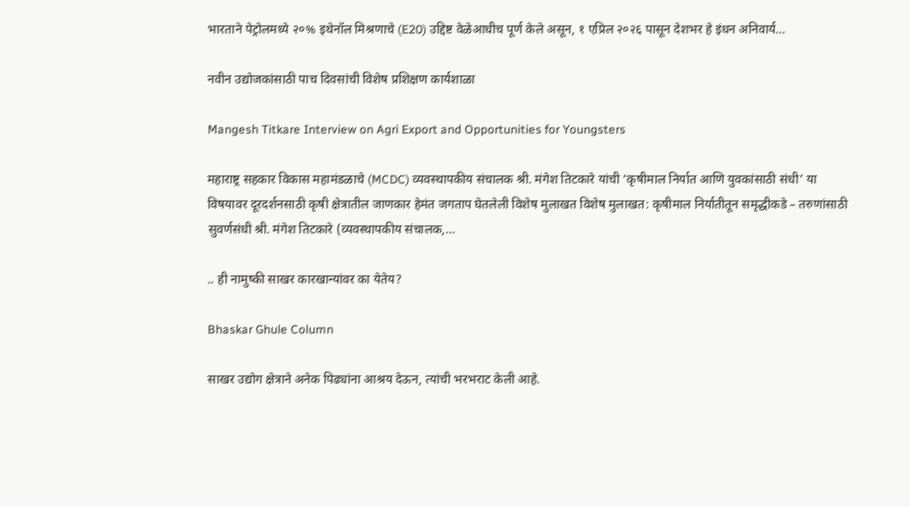भारताने पेट्रोलमध्ये २०% इथेनॉल मिश्रणाचे (E20) उद्दिष्ट वेळेआधीच पूर्ण केले असून, १ एप्रिल २०२६ पासून देशभर हे इंधन अनिवार्य…

नवीन उद्योजकांसाठी पाच दिवसांची विशेष प्रशिक्षण कार्यशाळा

Mangesh Titkare Interview on Agri Export and Opportunities for Youngsters

महाराष्ट्र सहकार विकास महामंडळाचे (MCDC) व्यवस्थापकीय संचालक श्री. मंगेश तिटकारे यांची ‘कृषीमाल निर्यात आणि युवकांसाठी संधी’ या विषयावर दूरदर्शनसाठी कृषी क्षेत्रातील जाणकार हेमंत जगताप घेतलेली विशेष मुलाखत विशेष मुलाखत: कृषीमाल निर्यातीतून समृद्धीकडे – तरुणांसाठी सुवर्णसंधी श्री. मंगेश तिटकारे (व्यवस्थापकीय संचालक,…

.. ही नामुष्की साखर कारखान्यांवर का येतेय?

Bhaskar Ghule Column

साखर उद्योग क्षेत्राने अनेक पिढ्यांना आश्रय देऊन, त्यांची भरभराट केली आहे.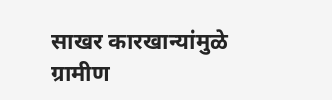साखर कारखान्यांमुळे ग्रामीण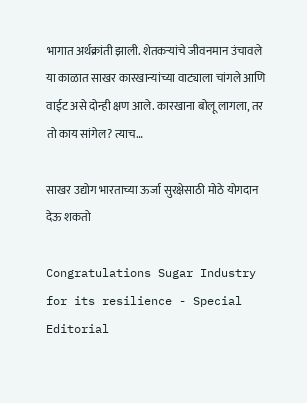भागात अर्थक्रांती झाली. शेतकर्‍यांचे जीवनमान उंचावले या काळात साखर कारखान्यांच्या वाट्याला चांगले आणि वाईट असे दोन्ही क्षण आले. कारखाना बोलू लागला, तर तो काय सांगेल? त्याच…

साखर उद्योग भारताच्या ऊर्जा सुरक्षेसाठी मोठे योगदान देऊ शकतो

Congratulations Sugar Industry for its resilience - Special Editorial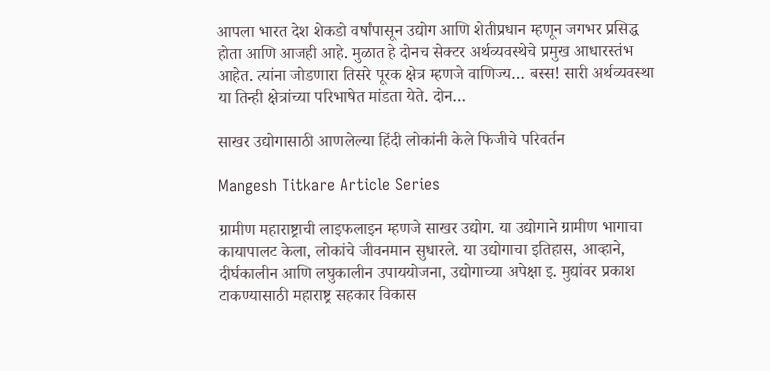आपला भारत देश शेकडो वर्षांपासून उद्योग आणि शेतीप्रधान म्हणून जगभर प्रसिद्ध होता आणि आजही आहे. मुळात हे दोनच सेक्टर अर्थव्यवस्थेचे प्रमुख आधारस्तंभ आहेत. त्यांना जोडणारा तिसरे पूरक क्षेत्र म्हणजे वाणिज्य… बस्स! सारी अर्थव्यवस्था या तिन्ही क्षेत्रांच्या परिभाषेत मांडता येते. दोन…

साखर उद्योगासाठी आणलेल्या हिंदी लोकांनी केले फिजीचे परिवर्तन

Mangesh Titkare Article Series

ग्रामीण महाराष्ट्राची लाइफलाइन म्हणजे साखर उद्योग. या उद्योगाने ग्रामीण भागाचा कायापालट केला, लोकांचे जीवनमान सुधारले. या उद्योगाचा इतिहास, आव्हाने, दीर्घकालीन आणि लघुकालीन उपाययोजना, उद्योगाच्या अपेक्षा इ. मुद्यांवर प्रकाश टाकण्यासाठी महाराष्ट्र सहकार विकास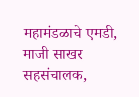महामंडळाचे एमडी, माजी साखर सहसंचालक,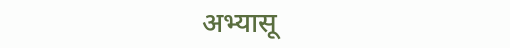अभ्यासू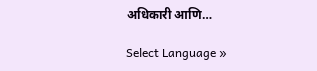अधिकारी आणि…

Select Language »